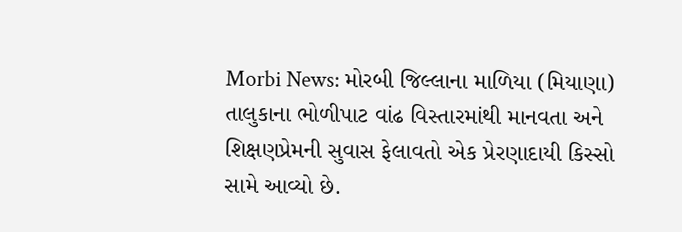Morbi News: મોરબી જિલ્લાના માળિયા (મિયાણા) તાલુકાના ભોળીપાટ વાંઢ વિસ્તારમાંથી માનવતા અને શિક્ષણપ્રેમની સુવાસ ફેલાવતો એક પ્રેરણાદાયી કિસ્સો સામે આવ્યો છે.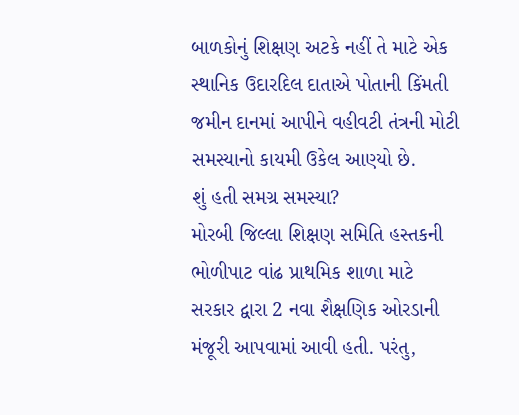બાળકોનું શિક્ષણ અટકે નહીં તે માટે એક સ્થાનિક ઉદારદિલ દાતાએ પોતાની કિંમતી જમીન દાનમાં આપીને વહીવટી તંત્રની મોટી સમસ્યાનો કાયમી ઉકેલ આણ્યો છે.
શું હતી સમગ્ર સમસ્યા?
મોરબી જિલ્લા શિક્ષણ સમિતિ હસ્તકની ભોળીપાટ વાંઢ પ્રાથમિક શાળા માટે સરકાર દ્વારા 2 નવા શૈક્ષણિક ઓરડાની મંજૂરી આપવામાં આવી હતી. પરંતુ,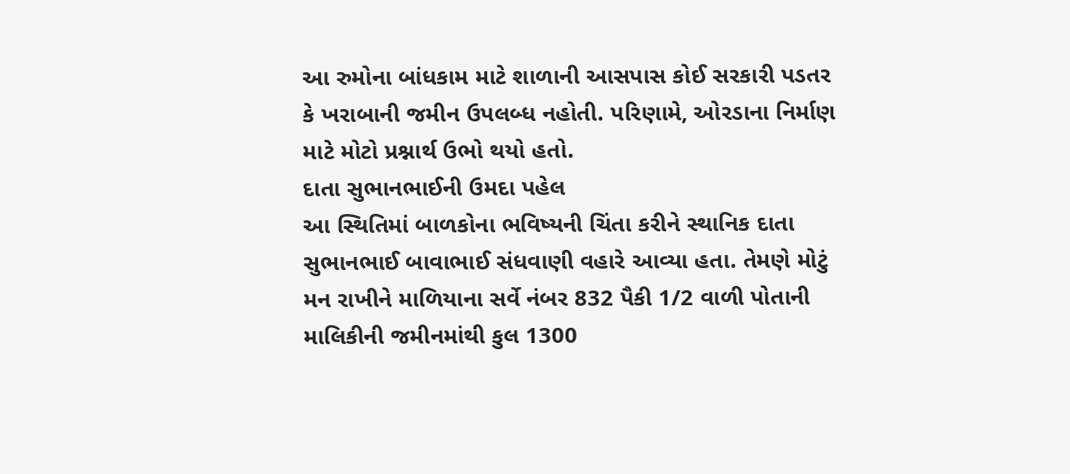આ રુમોના બાંધકામ માટે શાળાની આસપાસ કોઈ સરકારી પડતર કે ખરાબાની જમીન ઉપલબ્ધ નહોતી. પરિણામે, ઓરડાના નિર્માણ માટે મોટો પ્રશ્નાર્થ ઉભો થયો હતો.
દાતા સુભાનભાઈની ઉમદા પહેલ
આ સ્થિતિમાં બાળકોના ભવિષ્યની ચિંતા કરીને સ્થાનિક દાતા સુભાનભાઈ બાવાભાઈ સંધવાણી વહારે આવ્યા હતા. તેમણે મોટું મન રાખીને માળિયાના સર્વે નંબર 832 પૈકી 1/2 વાળી પોતાની માલિકીની જમીનમાંથી કુલ 1300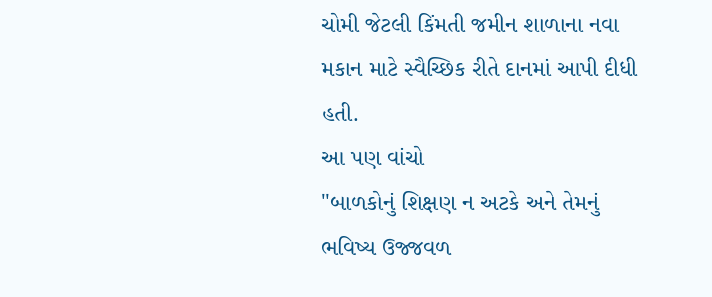ચોમી જેટલી કિંમતી જમીન શાળાના નવા મકાન માટે સ્વૈચ્છિક રીતે દાનમાં આપી દીધી હતી.
આ પણ વાંચો
"બાળકોનું શિક્ષણ ન અટકે અને તેમનું ભવિષ્ય ઉજ્જવળ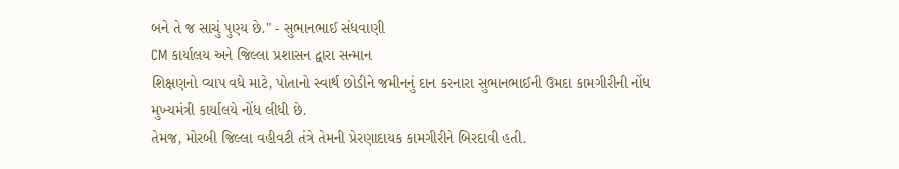બને તે જ સાચું પુણ્ય છે." - સુભાનભાઈ સંધવાણી
CM કાર્યાલય અને જિલ્લા પ્રશાસન દ્વારા સન્માન
શિક્ષણનો વ્યાપ વધે માટે, પોતાનો સ્વાર્થ છોડીને જમીનનું દાન કરનારા સુભાનભાઈની ઉમદા કામગીરીની નોંધ મુખ્યમંત્રી કાર્યાલયે નોંધ લીધી છે.
તેમજ, મોરબી જિલ્લા વહીવટી તંત્રે તેમની પ્રેરણાદાયક કામગીરીને બિરદાવી હતી.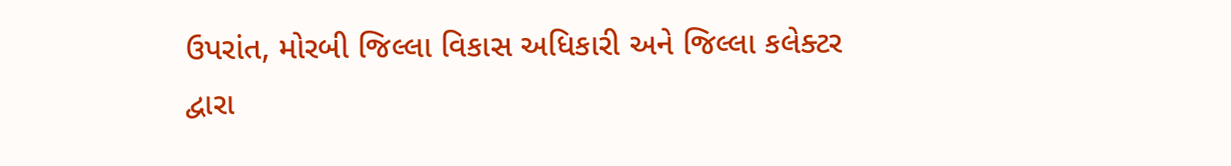ઉપરાંત, મોરબી જિલ્લા વિકાસ અધિકારી અને જિલ્લા કલેક્ટર દ્વારા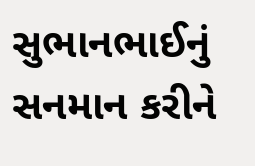સુભાનભાઈનું સનમાન કરીને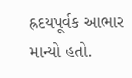હ્રદયપૂર્વક આભાર માન્યો હતો.